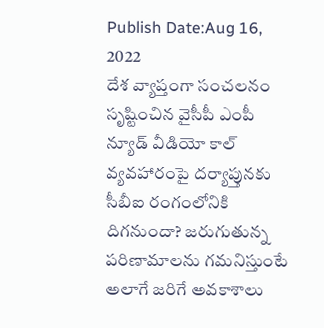Publish Date:Aug 16, 2022
దేశ వ్యాప్తంగా సంచలనం సృష్టించిన వైసీపీ ఎంపీ న్యూడ్ వీడియో కాల్ వ్యవహారంపై దర్యాప్తునకు సీబీఐ రంగంలోనికి దిగనుందా? జరుగుతున్న పరిణామాలను గమనిస్తుంటే అలాగే జరిగే అవకాశాలు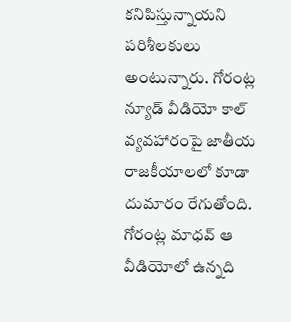కనిపిస్తున్నాయని పరిశీలకులు అంటున్నారు. గోరంట్ల న్యూడ్ వీడియో కాల్ వ్యవహారంపై జాతీయ రాజకీయాలలో కూడా దుమారం రేగుతోంది. గోరంట్ల మాధవ్ ఆ వీడియోలో ఉన్నది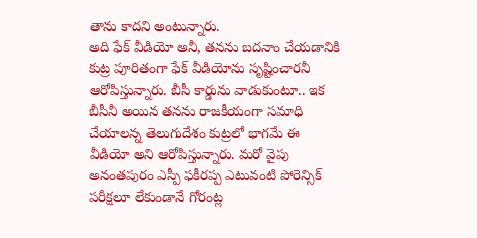తాను కాదని అంటున్నారు.
అది ఫేక్ వీడియో అనీ, తనను బదనాం చేయడానికి కుట్ర పూరితంగా ఫేక్ వీడియోను సృష్టించారనీ ఆరోపిస్తున్నారు. బీసీ కార్డును వాడుకుంటూ.. ఇక బీసీనీ అయిన తనను రాజకీయంగా సమాధి చేయాలన్న తెలుగుదేశం కుట్రలో భాగమే ఈ వీడియో అని ఆరోపిస్తున్నారు. మరో వైపు అనంతపురం ఎస్పీ ఫకీరప్ప ఎటువంటి పోరెన్సిక్ పరీక్షలూ లేకుండానే గోరంట్ల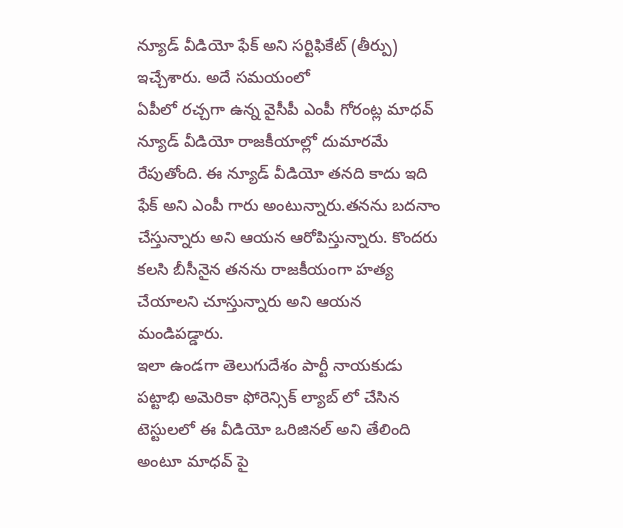న్యూడ్ వీడియో ఫేక్ అని సర్టిఫికేట్ (తీర్పు) ఇచ్చేశారు. అదే సమయంలో
ఏపీలో రచ్చగా ఉన్న వైసీపీ ఎంపీ గోరంట్ల మాధవ్ న్యూడ్ వీడియో రాజకీయాల్లో దుమారమే రేపుతోంది. ఈ న్యూడ్ వీడియో తనది కాదు ఇది ఫేక్ అని ఎంపీ గారు అంటున్నారు.తనను బదనాం చేస్తున్నారు అని ఆయన ఆరోపిస్తున్నారు. కొందరు కలసి బీసీనైన తనను రాజకీయంగా హత్య చేయాలని చూస్తున్నారు అని ఆయన మండిపడ్డారు.
ఇలా ఉండగా తెలుగుదేశం పార్టీ నాయకుడు పట్టాభి అమెరికా ఫోరెన్సిక్ ల్యాబ్ లో చేసిన టెస్టులలో ఈ వీడియో ఒరిజినల్ అని తేలింది అంటూ మాధవ్ పై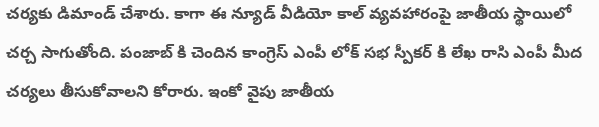చర్యకు డిమాండ్ చేశారు. కాగా ఈ న్యూడ్ వీడియో కాల్ వ్యవహారంపై జాతీయ స్థాయిలో చర్చ సాగుతోంది. పంజాబ్ కి చెందిన కాంగ్రెస్ ఎంపీ లోక్ సభ స్పీకర్ కి లేఖ రాసి ఎంపీ మీద చర్యలు తీసుకోవాలని కోరారు. ఇంకో వైపు జాతీయ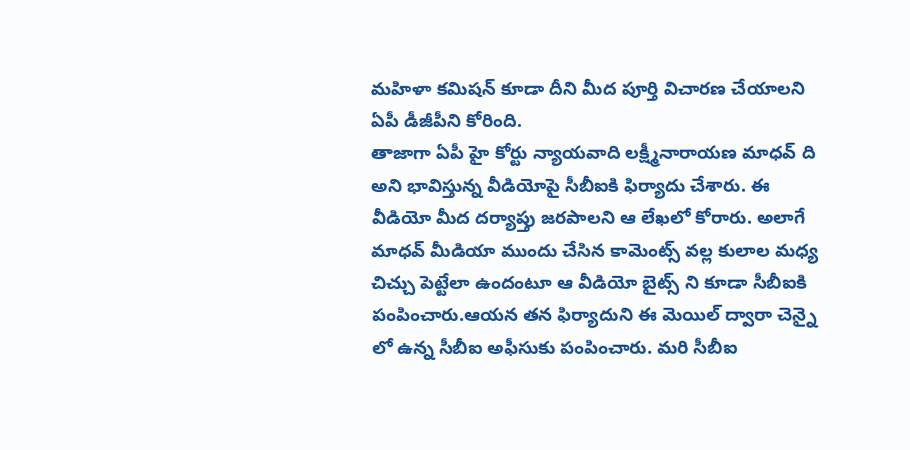మహిళా కమిషన్ కూడా దీని మీద పూర్తి విచారణ చేయాలని ఏపీ డీజీపీని కోరింది.
తాజాగా ఏపీ హై కోర్టు న్యాయవాది లక్ష్మీనారాయణ మాధవ్ ది అని భావిస్తున్న వీడియోపై సీబీఐకి ఫిర్యాదు చేశారు. ఈ వీడియో మీద దర్యాప్తు జరపాలని ఆ లేఖలో కోరారు. అలాగే మాధవ్ మీడియా ముందు చేసిన కామెంట్స్ వల్ల కులాల మధ్య చిచ్చు పెట్టేలా ఉందంటూ ఆ వీడియో బైట్స్ ని కూడా సీబీఐకి పంపించారు.ఆయన తన ఫిర్యాదుని ఈ మెయిల్ ద్వారా చెన్నై లో ఉన్న సీబీఐ అఫీసుకు పంపించారు. మరి సీబీఐ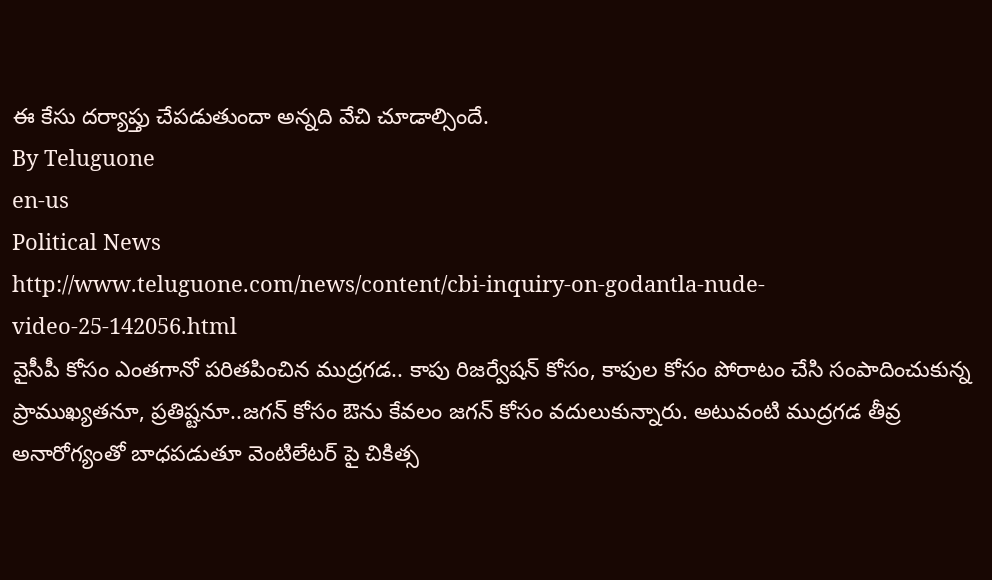ఈ కేసు దర్యాప్తు చేపడుతుందా అన్నది వేచి చూడాల్సిందే.
By Teluguone
en-us
Political News
http://www.teluguone.com/news/content/cbi-inquiry-on-godantla-nude-video-25-142056.html
వైసీపీ కోసం ఎంతగానో పరితపించిన ముద్రగడ.. కాపు రిజర్వేషన్ కోసం, కాపుల కోసం పోరాటం చేసి సంపాదించుకున్న ప్రాముఖ్యతనూ, ప్రతిష్టనూ..జగన్ కోసం ఔను కేవలం జగన్ కోసం వదులుకున్నారు. అటువంటి ముద్రగడ తీవ్ర అనారోగ్యంతో బాధపడుతూ వెంటిలేటర్ పై చికిత్స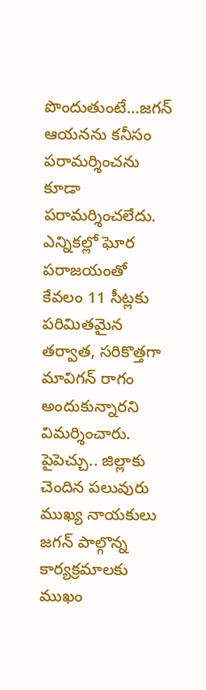పొందుతుంటే…జగన్ ఆయనను కనీసం పరామర్శించను కూడా పరామర్శించలేదు.
ఎన్నికల్లో ఘోర పరాజయంతో కేవలం 11 సీట్లకు పరిమితమైన తర్వాత, సరికొత్తగా మావిగన్ రాగం అందుకున్నారని విమర్శించారు.
పైపెచ్చు.. జిల్లాకు చెందిన పలువురు ముఖ్య నాయకులు జగన్ పాల్గొన్న కార్యక్రమాలకు ముఖం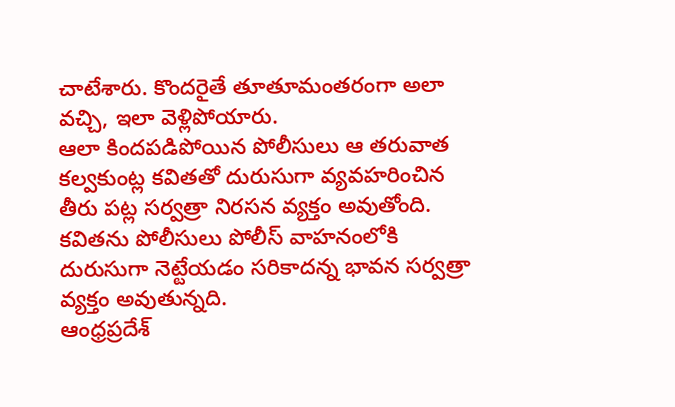చాటేశారు. కొందరైతే తూతూమంతరంగా అలా వచ్చి, ఇలా వెళ్లిపోయారు.
ఆలా కిందపడిపోయిన పోలీసులు ఆ తరువాత కల్వకుంట్ల కవితతో దురుసుగా వ్యవహరించిన తీరు పట్ల సర్వత్రా నిరసన వ్యక్తం అవుతోంది. కవితను పోలీసులు పోలీస్ వాహనంలోకి దురుసుగా నెట్టేయడం సరికాదన్న భావన సర్వత్రా వ్యక్తం అవుతున్నది.
ఆంధ్రప్రదేశ్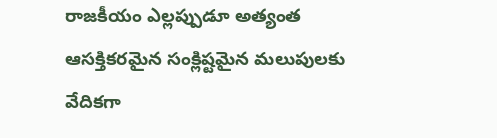రాజకీయం ఎల్లప్పుడూ అత్యంత ఆసక్తికరమైన సంక్లిష్టమైన మలుపులకు వేదికగా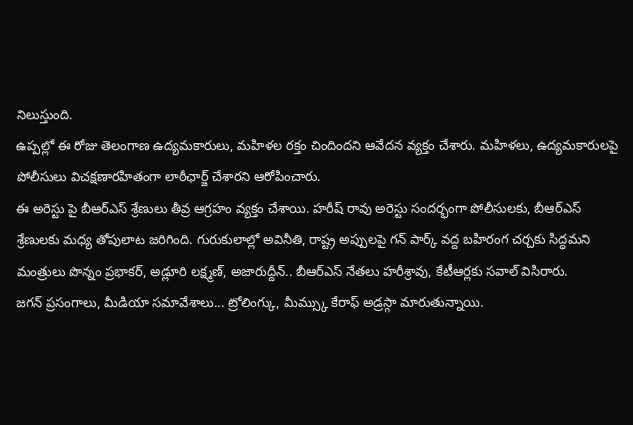నిలుస్తుంది.
ఉప్పల్లో ఈ రోజు తెలంగాణ ఉద్యమకారులు, మహిళల రక్తం చిందిందని ఆవేదన వ్యక్తం చేశారు. మహిళలు, ఉద్యమకారులపై పోలీసులు విచక్షణారహితంగా లాఠీఛార్జ్ చేశారని ఆరోపించారు.
ఈ అరెస్టు పై బీఆర్ఎస్ శ్రేణులు తీవ్ర ఆగ్రహం వ్యక్తం చేశాయి. హరీష్ రావు అరెస్టు సందర్భంగా పోలీసులకు, బీఆర్ఎస్ శ్రేణులకు మధ్య తోపులాట జరిగింది. గురుకులాల్లో అవినీతి, రాష్ట్ర అప్పులపై గన్ పార్క్ వద్ద బహిరంగ చర్చకు సిద్ధమని మంత్రులు పొన్నం ప్రభాకర్, అడ్లూరి లక్ష్మణ్, అజారుద్దీన్.. బీఆర్ఎస్ నేతలు హరీశ్రావు, కేటీఆర్లకు సవాల్ విసిరారు.
జగన్ ప్రసంగాలు, మీడియా సమావేశాలు... ట్రోలింగ్కు, మీమ్స్కు కేరాఫ్ అడ్రస్గా మారుతున్నాయి.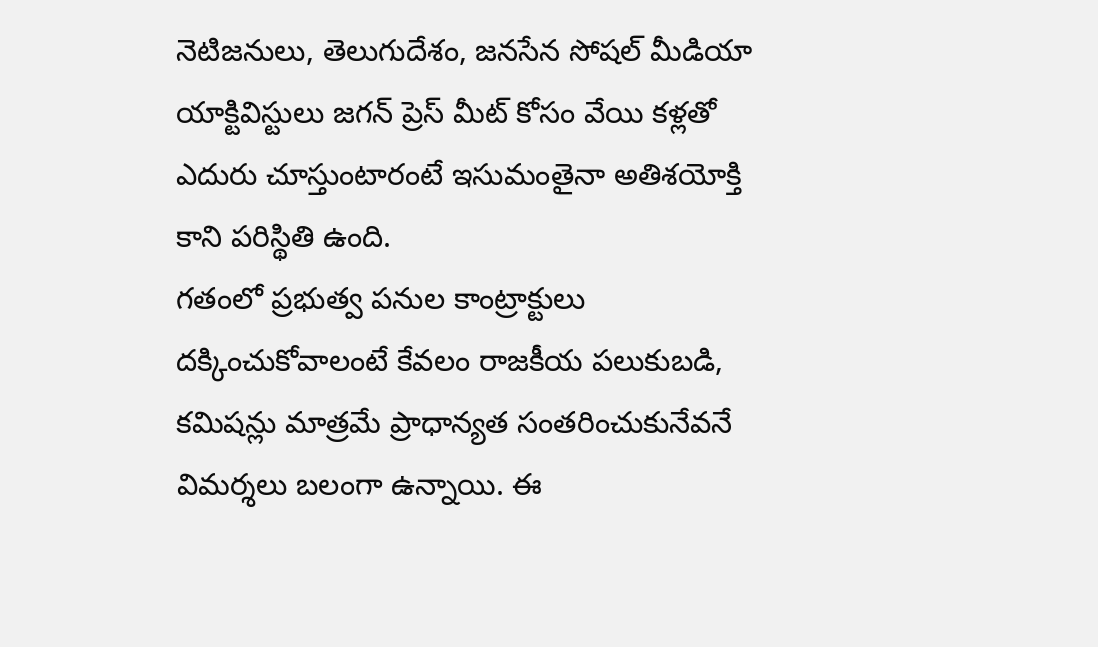నెటిజనులు, తెలుగుదేశం, జనసేన సోషల్ మీడియా యాక్టివిస్టులు జగన్ ప్రెస్ మీట్ కోసం వేయి కళ్లతో ఎదురు చూస్తుంటారంటే ఇసుమంతైనా అతిశయోక్తి కాని పరిస్థితి ఉంది.
గతంలో ప్రభుత్వ పనుల కాంట్రాక్టులు దక్కించుకోవాలంటే కేవలం రాజకీయ పలుకుబడి, కమిషన్లు మాత్రమే ప్రాధాన్యత సంతరించుకునేవనే విమర్శలు బలంగా ఉన్నాయి. ఈ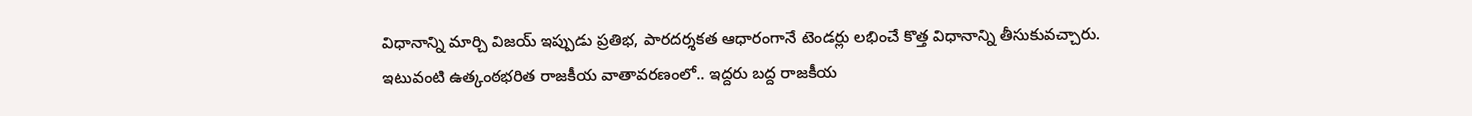విధానాన్ని మార్చి విజయ్ ఇప్పుడు ప్రతిభ, పారదర్శకత ఆధారంగానే టెండర్లు లభించే కొత్త విధానాన్ని తీసుకువచ్చారు.
ఇటువంటి ఉత్కంఠభరిత రాజకీయ వాతావరణంలో.. ఇద్దరు బద్ద రాజకీయ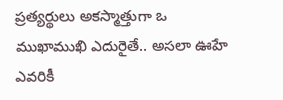ప్రత్యర్థులు అకస్మాత్తుగా ఒ ముఖాముఖి ఎదురైతే.. అసలా ఊహే ఎవరికీ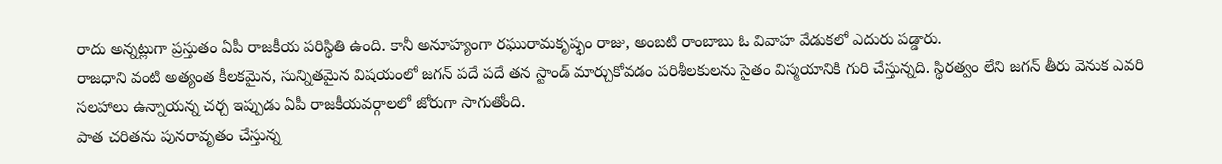రాదు అన్నట్లుగా ప్రస్తుతం ఏపీ రాజకీయ పరిస్థితి ఉంది. కానీ అనూహ్యంగా రఘురామకృష్ఫం రాజు, అంబటి రాంబాబు ఓ వివాహ వేడుకలో ఎదురు పడ్డారు.
రాజధాని వంటి అత్యంత కీలకమైన, సున్నితమైన విషయంలో జగన్ పదే పదే తన స్టాండ్ మార్చుకోవడం పరిశీలకులను సైతం విస్మయానికి గురి చేస్తున్నది. స్థిరత్వం లేని జగన్ తీరు వెనుక ఎవరి సలహాలు ఉన్నాయన్న చర్చ ఇప్పుడు ఏపీ రాజకీయవర్గాలలో జోరుగా సాగుతోంది.
పాత చరితను పునరావృతం చేస్తున్న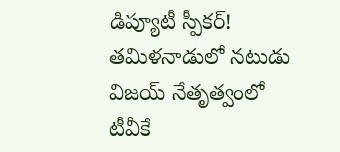డిప్యూటీ స్పీకర్!
తమిళనాడులో నటుడు విజయ్ నేతృత్వంలో టీవీకే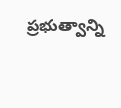ప్రభుత్వాన్ని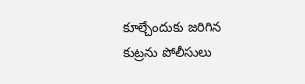కూల్చేందుకు జరిగిన కుట్రను పోలీసులు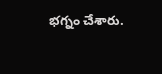భగ్నం చేశారు.